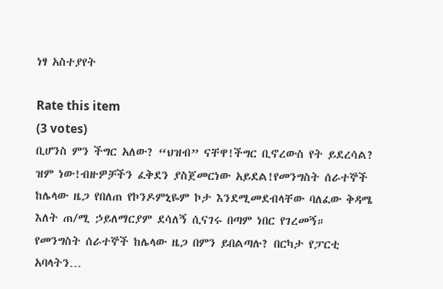ነፃ አስተያየት

Rate this item
(3 votes)
ቢሆንስ ምን ችግር አለው? “ህዝብ” ናቸዋ!ችግር ቢኖረውስ የት ይደረሳል? ዝም ነው!ብዙዎቻችን ፈቅደን ያስጀመርነው አይደል!የመንግስት ሰራተኞች ከሌላው ዜጋ የበለጠ የኮንዶምኒዬም ኮታ እንደሚመደብላቸው ባለፈው ቅዳሜ እለት ጠ/ሚ ኃይለማርያም ደሳለኝ ሲናገሩ በጣም ነበር የገረመኝ። የመንግስት ሰራተኞች ከሌላው ዜጋ በምን ይበልጣሉ? በርካታ የፓርቲ አባላትን…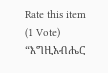Rate this item
(1 Vote)
“እግዚአብሔር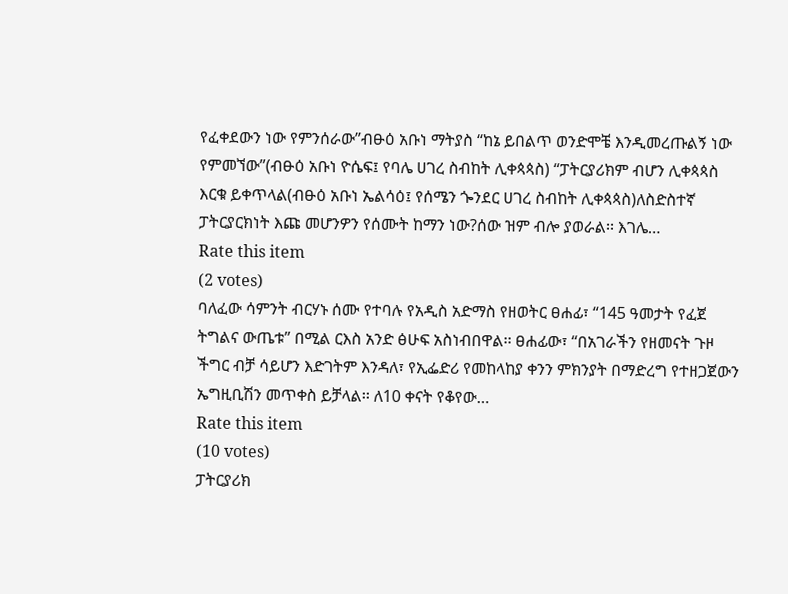የፈቀደውን ነው የምንሰራው”ብፁዕ አቡነ ማትያስ “ከኔ ይበልጥ ወንድሞቼ እንዲመረጡልኝ ነው የምመኘው”(ብፁዕ አቡነ ዮሴፍ፤ የባሌ ሀገረ ስብከት ሊቀጳጳስ) “ፓትርያሪክም ብሆን ሊቀጳጳስ እርቁ ይቀጥላል(ብፁዕ አቡነ ኤልሳዕ፤ የሰሜን ጐንደር ሀገረ ስብከት ሊቀጳጳስ)ለስድስተኛ ፓትርያርክነት እጩ መሆንዎን የሰሙት ከማን ነው?ሰው ዝም ብሎ ያወራል፡፡ እገሌ…
Rate this item
(2 votes)
ባለፈው ሳምንት ብርሃኑ ሰሙ የተባሉ የአዲስ አድማስ የዘወትር ፀሐፊ፣ “145 ዓመታት የፈጀ ትግልና ውጤቱ” በሚል ርእስ አንድ ፅሁፍ አስነብበዋል፡፡ ፀሐፊው፣ “በአገራችን የዘመናት ጉዞ ችግር ብቻ ሳይሆን እድገትም እንዳለ፣ የኢፌድሪ የመከላከያ ቀንን ምክንያት በማድረግ የተዘጋጀውን ኤግዚቢሽን መጥቀስ ይቻላል፡፡ ለ10 ቀናት የቆየው…
Rate this item
(10 votes)
ፓትርያሪክ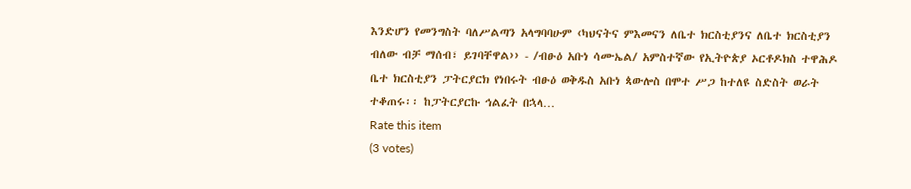እንድሆን የመንግስት ባለሥልጣን አላግባባሁም ‹ካህናትና ምእመናን ለቤተ ክርስቲያንና ለቤተ ክርስቲያን ብለው ብቻ ማሰብ፣ ይገባቸዋል›› - /ብፁዕ አቡነ ሳሙኤል/ አምስተኛው የኢትዮጵያ ኦርቶዶክስ ተዋሕዶ ቤተ ክርስቲያን ፓትርያርክ የነበሩት ብፁዕ ወቅዱስ አቡነ ጳውሎስ በሞተ ሥጋ ከተለዩ ስድስት ወራት ተቆጠሩ፡፡ ከፓትርያርኩ ኅልፈት በኋላ…
Rate this item
(3 votes)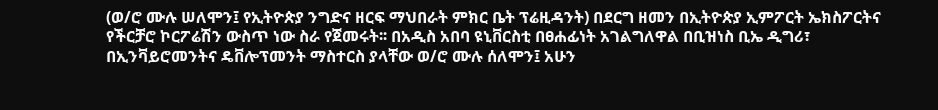(ወ/ሮ ሙሉ ሠለሞን፤ የኢትዮጵያ ንግድና ዘርፍ ማህበራት ምክር ቤት ፕሬዚዳንት) በደርግ ዘመን በኢትዮጵያ ኢምፖርት ኤክስፖርትና የችርቻሮ ኮርፖሬሽን ውስጥ ነው ስራ የጀመሩት፡፡ በአዲስ አበባ ዩኒቨርስቲ በፀሐፊነት አገልግለዋል በቢዝነስ ቢኤ ዲግሪ፣ በኢንቫይሮመንትና ዴቨሎፕመንት ማስተርስ ያላቸው ወ/ሮ ሙሉ ሰለሞን፤ አሁን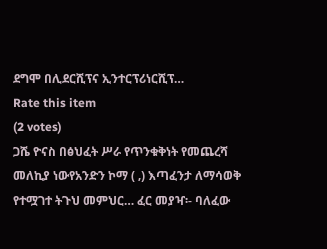ደግሞ በሊደርሺፕና ኢንተርፕሪነርሺፕ…
Rate this item
(2 votes)
ጋሼ ዮናስ በፅህፈት ሥራ የጥንቁቅነት የመጨረሻ መለኪያ ነውየአንድን ኮማ ( ‚) እጣፈንታ ለማሳወቅ የተሟገተ ትጉህ መምህር… ፈር መያዣ፡- ባለፈው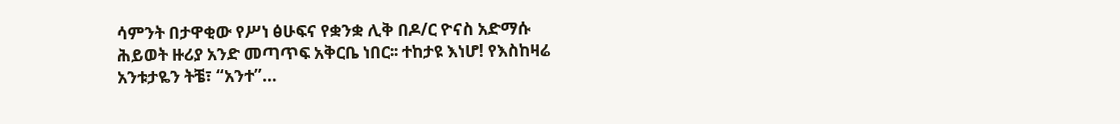ሳምንት በታዋቂው የሥነ ፅሁፍና የቋንቋ ሊቅ በዶ/ር ዮናስ አድማሱ ሕይወት ዙሪያ አንድ መጣጥፍ አቅርቤ ነበር፡፡ ተከታዩ እነሆ! የእስከዛሬ አንቱታዬን ትቼ፣ “አንተ”…